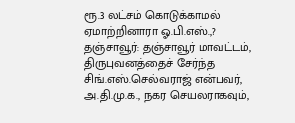ரூ.3 லட்சம் கொடுக்காமல் ஏமாற்றினாரா ஓ.பி.எஸ்.,?
தஞ்சாவூர்: தஞ்சாவூர் மாவட்டம், திருபுவனத்தைச் சேர்ந்த சிங்.எஸ்.செல்வராஜ் என்பவர், அ.தி.மு.க., நகர செயலராகவும்,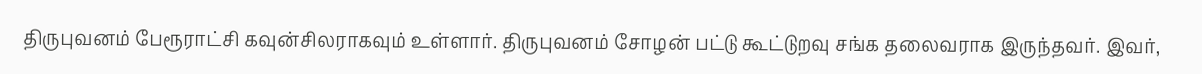திருபுவனம் பேரூராட்சி கவுன்சிலராகவும் உள்ளார். திருபுவனம் சோழன் பட்டு கூட்டுறவு சங்க தலைவராக இருந்தவர். இவர்,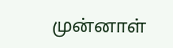முன்னாள்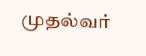முதல்வர்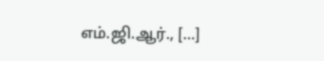எம்.ஜி.ஆர்., […]